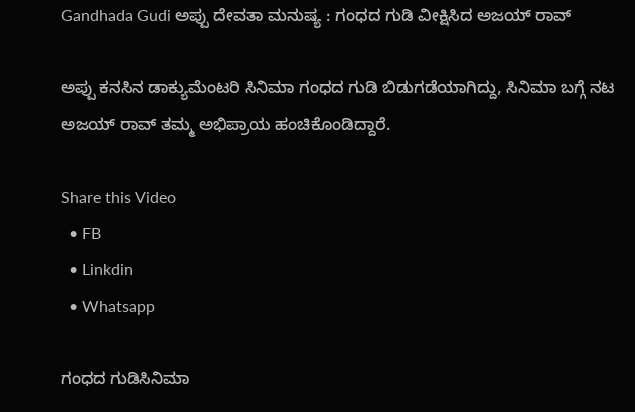Gandhada Gudi ಅಪ್ಪು ದೇವತಾ ಮನುಷ್ಯ : ಗಂಧದ ಗುಡಿ ವೀಕ್ಷಿಸಿದ ಅಜಯ್‌ ರಾವ್

ಅಪ್ಪು ಕನಸಿನ ಡಾಕ್ಯುಮೆಂಟರಿ ಸಿನಿಮಾ ಗಂಧದ ಗುಡಿ ಬಿಡುಗಡೆಯಾಗಿದ್ದು, ಸಿನಿಮಾ ಬಗ್ಗೆ ನಟ ಅಜಯ್ ರಾವ್ ತಮ್ಮ ಅಭಿಪ್ರಾಯ ಹಂಚಿಕೊಂಡಿದ್ದಾರೆ.

Share this Video
  • FB
  • Linkdin
  • Whatsapp

ಗಂಧದ ಗುಡಿಸಿನಿಮಾ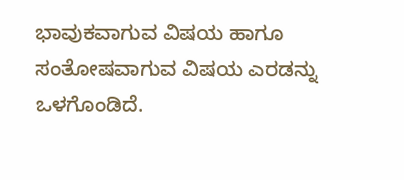ಭಾವುಕವಾಗುವ ವಿಷಯ ಹಾಗೂ ಸಂತೋಷವಾಗುವ ವಿಷಯ ಎರಡನ್ನು ಒಳಗೊಂಡಿದೆ‌.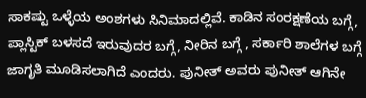ಸಾಕಷ್ಟು ಒಳ್ಳೆಯ ಅಂಶಗಳು ಸಿನಿಮಾದಲ್ಲಿವೆ. ಕಾಡಿನ ಸಂರಕ್ಷಣೆಯ ಬಗ್ಗೆ, ಪ್ಲಾಸ್ಟಿಕ್ ಬಳಸದೆ ಇರುವುದರ ಬಗ್ಗೆ, ನೀರಿನ ಬಗ್ಗೆ , ಸರ್ಕಾರಿ ಶಾಲೆಗಳ ಬಗ್ಗೆ ಜಾಗೃತಿ ಮೂಡಿಸಲಾಗಿದೆ ಎಂದರು‌. ಪುನೀತ್ ಅವರು ಪುನೀತ್ ಆಗಿನೇ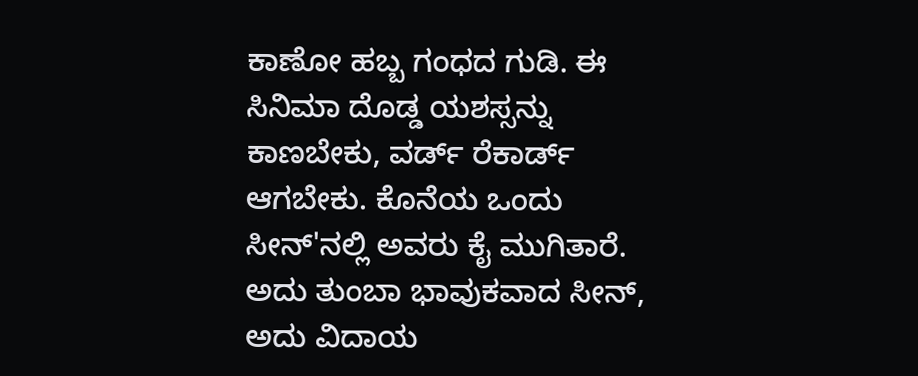ಕಾಣೋ ಹಬ್ಬ ಗಂಧದ ಗುಡಿ. ಈ ಸಿನಿಮಾ ದೊಡ್ಡ ಯಶಸ್ಸನ್ನು ಕಾಣಬೇಕು, ವರ್ಡ್ ರೆಕಾರ್ಡ್ ಆಗಬೇಕು. ಕೊನೆಯ ಒಂದು ಸೀನ್‌'ನಲ್ಲಿ ಅವರು ಕೈ ಮುಗಿತಾರೆ. ಅದು ತುಂಬಾ ಭಾವುಕವಾದ ಸೀನ್, ಅದು ವಿದಾಯ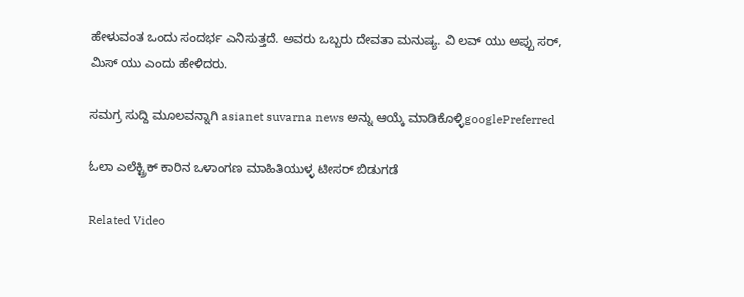ಹೇಳುವಂತ ಒಂದು ಸಂದರ್ಭ ಎನಿಸುತ್ತದೆ. ಅವರು ಒಬ್ಬರು ದೇವತಾ ಮನುಷ್ಯ. ವಿ ಲವ್ ಯು ಅಪ್ಪು ಸರ್, ಮಿಸ್‌ ಯು ಎಂದು ಹೇಳಿದರು.

ಸಮಗ್ರ ಸುದ್ದಿ ಮೂಲವನ್ನಾಗಿ asianet suvarna news ಅನ್ನು ಆಯ್ಕೆ ಮಾಡಿಕೊಳ್ಳಿgooglePreferred

ಓಲಾ ಎಲೆಕ್ಟ್ರಿಕ್ ಕಾರಿನ ಒಳಾಂಗಣ ಮಾಹಿತಿಯುಳ್ಳ ಟೀಸರ್ ಬಿಡುಗಡೆ

Related Video